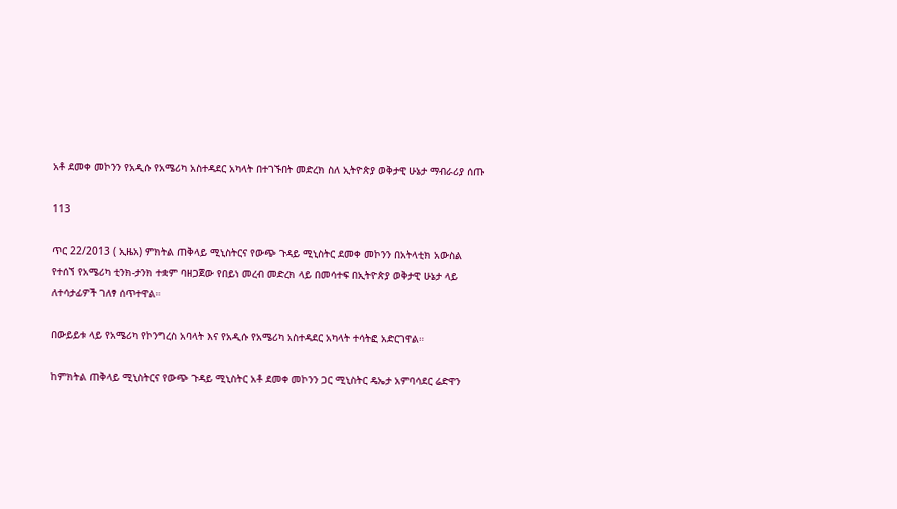አቶ ደመቀ መኮንን የአዲሱ የአሜሪካ አስተዳደር አካላት በተገኙበት መድረክ ስለ ኢትዮጵያ ወቅታዊ ሁኔታ ማብራሪያ ሰጡ

113

ጥር 22/2013 ( ኢዜአ) ምክትል ጠቅላይ ሚኒስትርና የውጭ ጉዳይ ሚኒስትር ደመቀ መኮንን በአትላቲክ አውስል የተሰኘ የአሜሪካ ቲንክ-ታንክ ተቋም ባዘጋጀው የበይነ መረብ መድረክ ላይ በመሳተፍ በኢትዮጵያ ወቅታዊ ሁኔታ ላይ ለተሳታፊዎች ገለፃ ሰጥተዋል።

በውይይቱ ላይ የአሜሪካ የኮንግረስ አባላት እና የአዲሱ የአሜሪካ አስተዳደር አካላት ተሳትፎ አድርገዋል።

ከምክትል ጠቅላይ ሚኒስትርና የውጭ ጉዳይ ሚኒስትር አቶ ደመቀ መኮንን ጋር ሚኒስትር ዴኤታ አምባሳደር ሬድዋን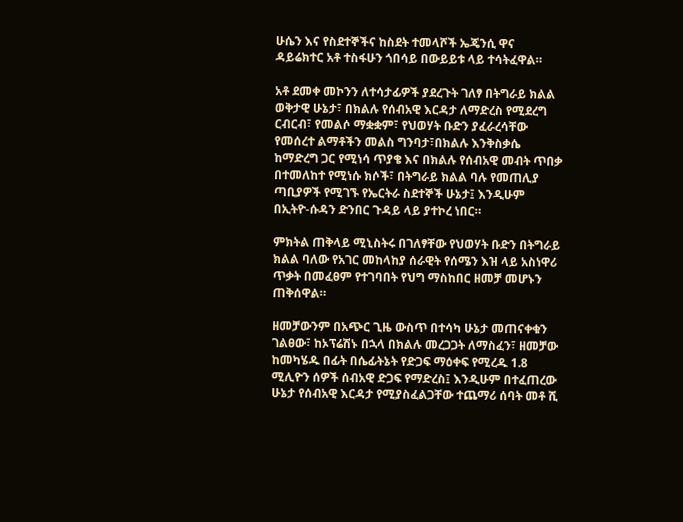ሁሴን እና የስደተኞችና ከስደት ተመላሾች ኤጄንሲ ዋና ዳይሬክተር አቶ ተስፋሁን ጎበሳይ በውይይቱ ላይ ተሳትፈዋል።

አቶ ደመቀ መኮንን ለተሳታፊዎች ያደረጉት ገለፃ በትግራይ ክልል ወቅታዊ ሁኔታ፣ በክልሉ የሰብአዊ እርዳታ ለማድረስ የሚደረግ ርብርብ፣ የመልሶ ማቋቋም፣ የህወሃት ቡድን ያፈራረሳቸው የመሰረተ ልማቶችን መልስ ግንባታ፣በክልሉ እንቅስቃሴ ከማድረግ ጋር የሚነሳ ጥያቄ እና በክልሉ የሰብአዊ መብት ጥበቃ በተመለከተ የሚነሱ ክሶች፣ በትግራይ ክልል ባሉ የመጠሊያ ጣቢያዎች የሚገኙ የኤርትራ ስደተኞች ሁኔታ፤ እንዲሁም በኢትዮ-ሱዳን ድንበር ጉዳይ ላይ ያተኮረ ነበር።

ምክትል ጠቅላይ ሚኒስትሩ በገለፃቸው የህወሃት ቡድን በትግራይ ክልል ባለው የአገር መከላከያ ሰራዊት የሰሜን እዝ ላይ አስነዋሪ ጥቃት በመፈፀም የተገባበት የህግ ማስከበር ዘመቻ መሆኑን ጠቅሰዋል።

ዘመቻውንም በአጭር ጊዜ ውስጥ በተሳካ ሁኔታ መጠናቀቁን ገልፀው፣ ከኦፕሬሽኑ በኋላ በክልሉ መረጋጋት ለማስፈን፣ ዘመቻው ከመካሄዱ በፊት በሴፊትኔት የድጋፍ ማዕቀፍ የሚረዱ 1.8 ሚሊዮን ሰዎች ሰብአዊ ድጋፍ የማድረስ፤ እንዲሁም በተፈጠረው ሁኔታ የሰብአዊ እርዳታ የሚያስፈልጋቸው ተጨማሪ ሰባት መቶ ሺ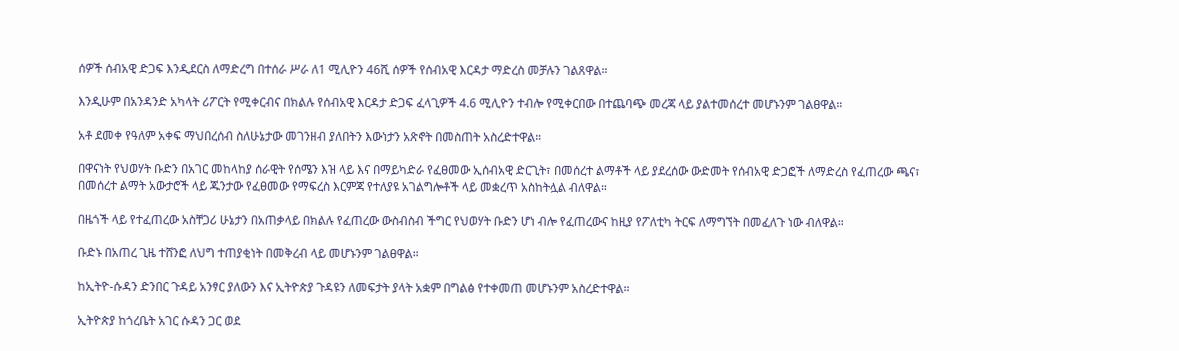ሰዎች ሰብአዊ ድጋፍ እንዲደርስ ለማድረግ በተሰራ ሥራ ለ1 ሚሊዮን 46ሺ ሰዎች የሰብአዊ እርዳታ ማድረስ መቻሉን ገልጸዋል።

እንዲሁም በአንዳንድ አካላት ሪፖርት የሚቀርብና በክልሉ የሰብአዊ እርዳታ ድጋፍ ፈላጊዎች 4.6 ሚሊዮን ተብሎ የሚቀርበው በተጨባጭ መረጃ ላይ ያልተመሰረተ መሆኑንም ገልፀዋል።

አቶ ደመቀ የዓለም አቀፍ ማህበረሰብ ስለሁኔታው መገንዘብ ያለበትን እውነታን አጽኖት በመስጠት አስረድተዋል።

በዋናነት የህወሃት ቡድን በአገር መከላከያ ሰራዊት የሰሜን እዝ ላይ እና በማይካድራ የፈፀመው ኢሰብአዊ ድርጊት፣ በመሰረተ ልማቶች ላይ ያደረሰው ውድመት የሰብአዊ ድጋፎች ለማድረስ የፈጠረው ጫና፣ በመሰረተ ልማት አውታሮች ላይ ጁንታው የፈፀመው የማፍረስ እርምጃ የተለያዩ አገልግሎቶች ላይ መቋረጥ አስከትሏል ብለዋል።

በዜጎች ላይ የተፈጠረው አስቸጋሪ ሁኔታን በአጠቃላይ በክልሉ የፈጠረው ውስብስብ ችግር የህወሃት ቡድን ሆነ ብሎ የፈጠረውና ከዚያ የፖለቲካ ትርፍ ለማግኘት በመፈለጉ ነው ብለዋል።

ቡድኑ በአጠረ ጊዜ ተሸንፎ ለህግ ተጠያቂነት በመቅረብ ላይ መሆኑንም ገልፀዋል።

ከኢትዮ-ሱዳን ድንበር ጉዳይ አንፃር ያለውን እና ኢትዮጵያ ጉዳዩን ለመፍታት ያላት አቋም በግልፅ የተቀመጠ መሆኑንም አስረድተዋል።

ኢትዮጵያ ከጎረቤት አገር ሱዳን ጋር ወደ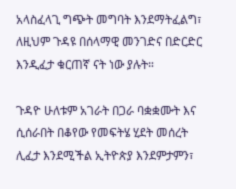አላስፈላጊ ግጭት መግባት እንደማትፈልግ፣ ለዚህም ጉዳዩ በሰላማዊ መንገድና በድርድር እንዲፈታ ቁርጠኛ ናት ነው ያሉት።

ጉዳዮ ሁለቱም አገራት በጋራ ባቋቋሙት እና ሲሰራበት በቆየው የመፍትሄ ሂደት መሰረት ሊፈታ እንደሚችል ኢትዮጵያ እንደምታምን፣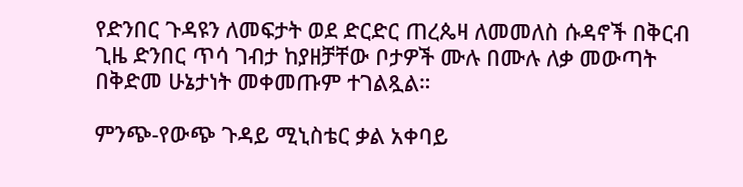የድንበር ጉዳዩን ለመፍታት ወደ ድርድር ጠረጴዛ ለመመለስ ሱዳኖች በቅርብ ጊዜ ድንበር ጥሳ ገብታ ከያዘቻቸው ቦታዎች ሙሉ በሙሉ ለቃ መውጣት በቅድመ ሁኔታነት መቀመጡም ተገልጿል።

ምንጭ-የውጭ ጉዳይ ሚኒስቴር ቃል አቀባይ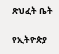ጽህፈት ቤት

የኢትዮጵያ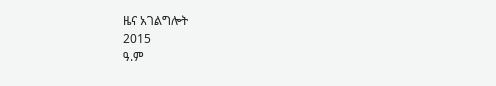ዜና አገልግሎት
2015
ዓ.ም